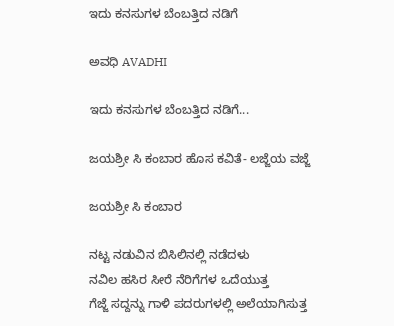ಇದು ಕನಸುಗಳ ಬೆಂಬತ್ತಿದ ನಡಿಗೆ‍

ಅವಧಿ AVADHI

ಇದು ಕನಸುಗಳ ಬೆಂಬತ್ತಿದ ನಡಿಗೆ...

ಜಯಶ್ರೀ ಸಿ ಕಂಬಾರ ಹೊಸ ಕವಿತೆ- ಲಜ್ಜೆಯ ವಜ್ಜೆ

ಜಯಶ್ರೀ ಸಿ ಕಂಬಾರ

ನಟ್ಟ ನಡುವಿನ ಬಿಸಿಲಿನಲ್ಲಿ ನಡೆದಳು
ನವಿಲ ಹಸಿರ ಸೀರೆ ನೆರಿಗೆಗಳ ಒದೆಯುತ್ತ
ಗೆಜ್ಜೆ ಸದ್ದನ್ನು ಗಾಳಿ ಪದರುಗಳಲ್ಲಿ ಅಲೆಯಾಗಿಸುತ್ತ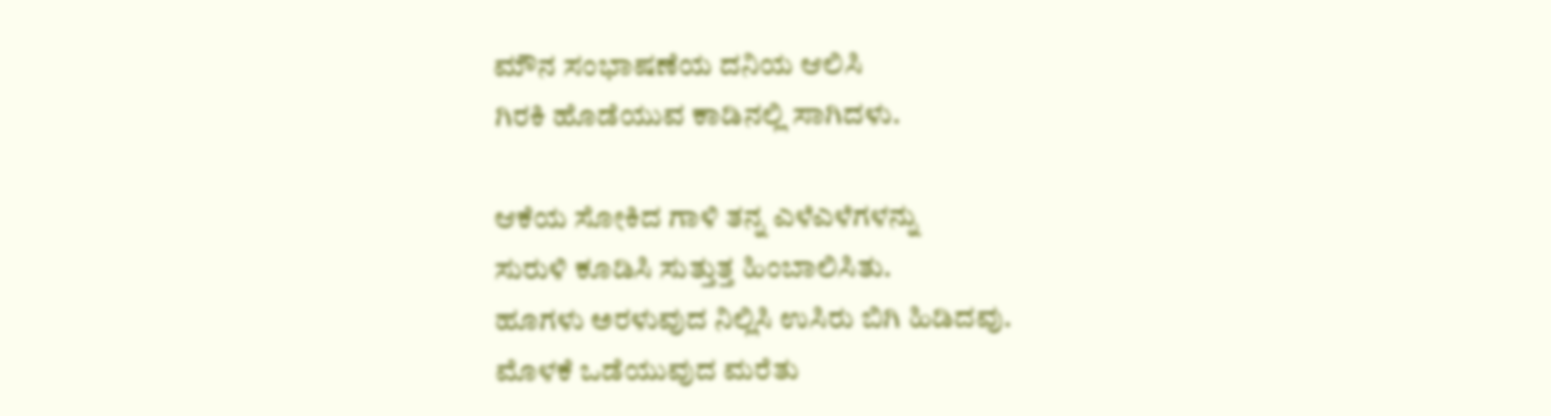ಮೌನ ಸಂಭಾಷಣೆಯ ದನಿಯ ಆಲಿಸಿ
ಗಿರಕಿ ಹೊಡೆಯುವ ಕಾಡಿನಲ್ಲಿ ಸಾಗಿದಳು.

ಆಕೆಯ ಸೋಕಿದ ಗಾಳಿ ತನ್ನ ಎಳೆಎಳೆಗಳನ್ನು
ಸುರುಳಿ ಕೂಡಿಸಿ ಸುತ್ತುತ್ತ ಹಿಂಬಾಲಿಸಿತು.
ಹೂಗಳು ಅರಳುವುದ ನಿಲ್ಲಿಸಿ ಉಸಿರು ಬಿಗಿ ಹಿಡಿದವು.
ಮೊಳಕೆ ಒಡೆಯುವುದ ಮರೆತು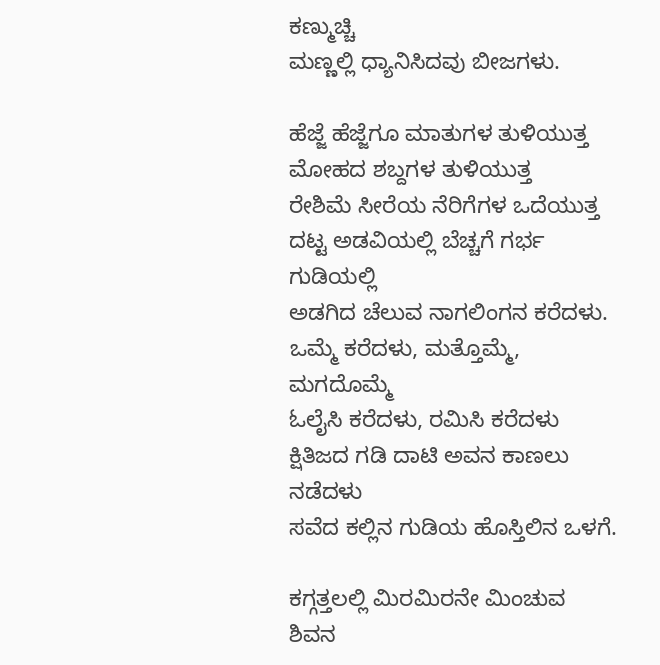ಕಣ್ಮುಚ್ಚಿ
ಮಣ್ಣಲ್ಲಿ ಧ್ಯಾನಿಸಿದವು ಬೀಜಗಳು.

ಹೆಜ್ಜೆ ಹೆಜ್ಜೆಗೂ ಮಾತುಗಳ ತುಳಿಯುತ್ತ
ಮೋಹದ ಶಬ್ದಗಳ ತುಳಿಯುತ್ತ
ರೇಶಿಮೆ ಸೀರೆಯ ನೆರಿಗೆಗಳ ಒದೆಯುತ್ತ
ದಟ್ಟ ಅಡವಿಯಲ್ಲಿ ಬೆಚ್ಚಗೆ ಗರ್ಭ ಗುಡಿಯಲ್ಲಿ
ಅಡಗಿದ ಚೆಲುವ ನಾಗಲಿಂಗನ ಕರೆದಳು.
ಒಮ್ಮೆ ಕರೆದಳು, ಮತ್ತೊಮ್ಮೆ, ಮಗದೊಮ್ಮೆ
ಓಲೈಸಿ ಕರೆದಳು, ರಮಿಸಿ ಕರೆದಳು
ಕ್ಷಿತಿಜದ ಗಡಿ ದಾಟಿ ಅವನ ಕಾಣಲು ನಡೆದಳು
ಸವೆದ ಕಲ್ಲಿನ ಗುಡಿಯ ಹೊಸ್ತಿಲಿನ ಒಳಗೆ.

ಕಗ್ಗತ್ತಲಲ್ಲಿ ಮಿರಮಿರನೇ ಮಿಂಚುವ
ಶಿವನ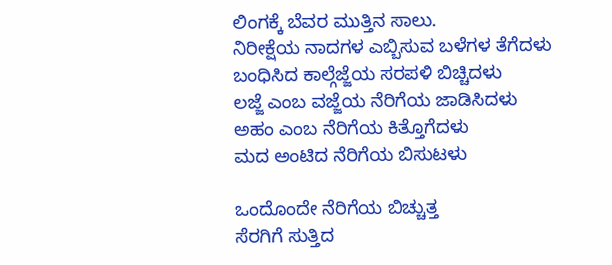ಲಿಂಗಕ್ಕೆ ಬೆವರ ಮುತ್ತಿನ ಸಾಲು.
ನಿರೀಕ್ಷೆಯ ನಾದಗಳ ಎಬ್ಬಿಸುವ ಬಳೆಗಳ ತೆಗೆದಳು
ಬಂಧಿಸಿದ ಕಾಲ್ಗೆಜ್ಜೆಯ ಸರಪಳಿ ಬಿಚ್ಚಿದಳು
ಲಜ್ಜೆ ಎಂಬ ವಜ್ಜೆಯ ನೆರಿಗೆಯ ಜಾಡಿಸಿದಳು
ಅಹಂ ಎಂಬ ನೆರಿಗೆಯ ಕಿತ್ತೊಗೆದಳು
ಮದ ಅಂಟಿದ ನೆರಿಗೆಯ ಬಿಸುಟಳು

ಒಂದೊಂದೇ ನೆರಿಗೆಯ ಬಿಚ್ಚುತ್ತ
ಸೆರಗಿಗೆ ಸುತ್ತಿದ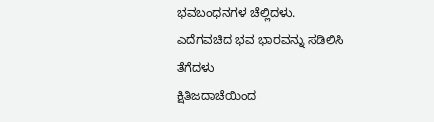ಭವಬಂಧನಗಳ ಚೆಲ್ಲಿದಳು.
ಎದೆಗವಚಿದ ಭವ ಭಾರವನ್ನು ಸಡಿಲಿಸಿ ತೆಗೆದಳು
ಕ್ಷಿತಿಜದಾಚೆಯಿಂದ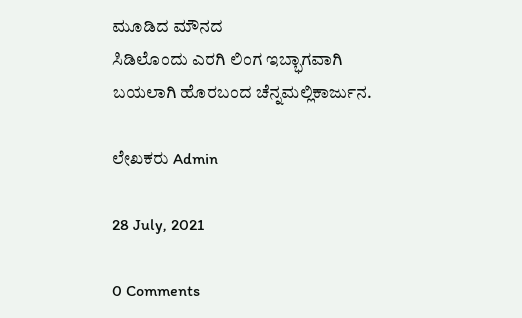ಮೂಡಿದ ಮೌನದ
ಸಿಡಿಲೊಂದು ಎರಗಿ ಲಿಂಗ ಇಬ್ಭಾಗವಾಗಿ
ಬಯಲಾಗಿ ಹೊರಬಂದ ಚೆನ್ನಮಲ್ಲಿಕಾರ್ಜುನ.

ಲೇಖಕರು Admin

28 July, 2021

0 Comments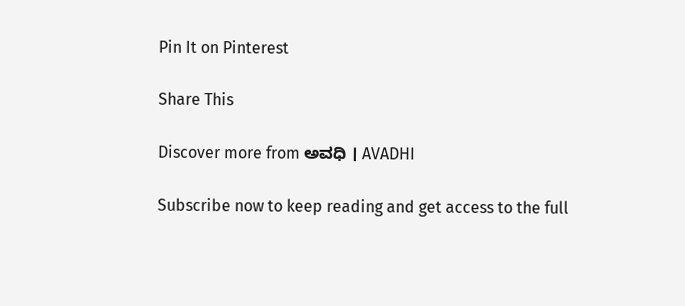Pin It on Pinterest

Share This

Discover more from ಅವಧಿ । AVADHI

Subscribe now to keep reading and get access to the full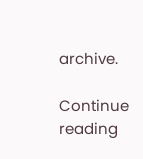archive.

Continue reading